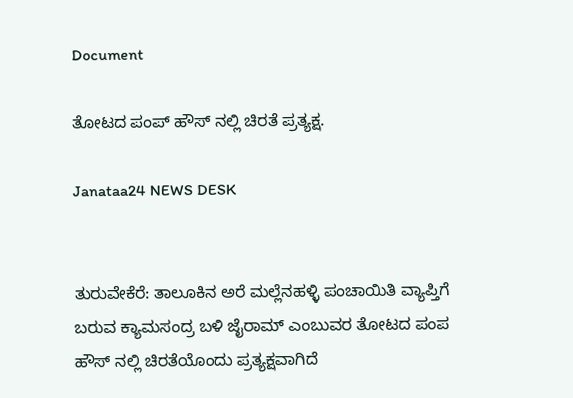Document

ತೋಟದ ಪಂಪ್ ಹೌಸ್ ನಲ್ಲಿ ಚಿರತೆ ಪ್ರತ್ಯಕ್ಷ.

Janataa24 NEWS DESK


ತುರುವೇಕೆರೆ: ತಾಲೂಕಿನ ಅರೆ ಮಲ್ಲೆನಹಳ್ಳಿ ಪಂಚಾಯಿತಿ ವ್ಯಾಪ್ತಿಗೆ ಬರುವ ಕ್ಯಾಮಸಂದ್ರ ಬಳಿ ಜೈರಾಮ್ ಎಂಬುವರ ತೋಟದ ಪಂಪ ಹೌಸ್ ನಲ್ಲಿ ಚಿರತೆಯೊಂದು ಪ್ರತ್ಯಕ್ಷವಾಗಿದೆ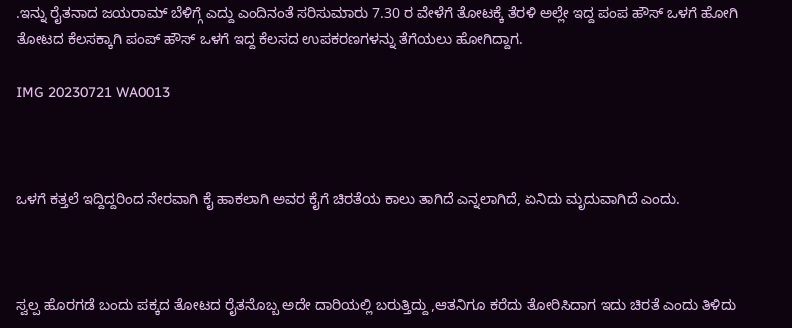.ಇನ್ನು ರೈತನಾದ ಜಯರಾಮ್ ಬೆಳಿಗ್ಗೆ ಎದ್ದು ಎಂದಿನಂತೆ ಸರಿಸುಮಾರು 7.30 ರ ವೇಳೆಗೆ ತೋಟಕ್ಕೆ ತೆರಳಿ ಅಲ್ಲೇ ಇದ್ದ ಪಂಪ ಹೌಸ್ ಒಳಗೆ ಹೋಗಿ ತೋಟದ ಕೆಲಸಕ್ಕಾಗಿ ಪಂಪ್ ಹೌಸ್ ಒಳಗೆ ಇದ್ದ ಕೆಲಸದ ಉಪಕರಣಗಳನ್ನು ತೆಗೆಯಲು ಹೋಗಿದ್ದಾಗ.

IMG 20230721 WA0013



ಒಳಗೆ ಕತ್ತಲೆ ಇದ್ದಿದ್ದರಿಂದ ನೇರವಾಗಿ ಕೈ ಹಾಕಲಾಗಿ ಅವರ ಕೈಗೆ ಚಿರತೆಯ ಕಾಲು ತಾಗಿದೆ ಎನ್ನಲಾಗಿದೆ, ಏನಿದು ಮೃದುವಾಗಿದೆ ಎಂದು.



ಸ್ವಲ್ಪ ಹೊರಗಡೆ ಬಂದು ಪಕ್ಕದ ತೋಟದ ರೈತನೊಬ್ಬ ಅದೇ ದಾರಿಯಲ್ಲಿ ಬರುತ್ತಿದ್ದು ,ಆತನಿಗೂ ಕರೆದು ತೋರಿಸಿದಾಗ ಇದು ಚಿರತೆ ಎಂದು ತಿಳಿದು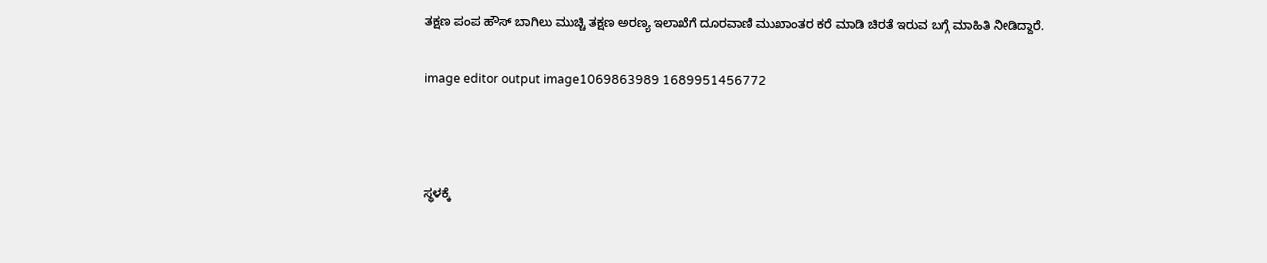ತಕ್ಷಣ ಪಂಪ ಹೌಸ್ ಬಾಗಿಲು ಮುಚ್ಚಿ ತಕ್ಷಣ ಅರಣ್ಯ ಇಲಾಖೆಗೆ ದೂರವಾಣಿ ಮುಖಾಂತರ ಕರೆ ಮಾಡಿ ಚಿರತೆ ಇರುವ ಬಗ್ಗೆ ಮಾಹಿತಿ ನೀಡಿದ್ದಾರೆ.

image editor output image1069863989 1689951456772



ಸ್ಥಳಕ್ಕೆ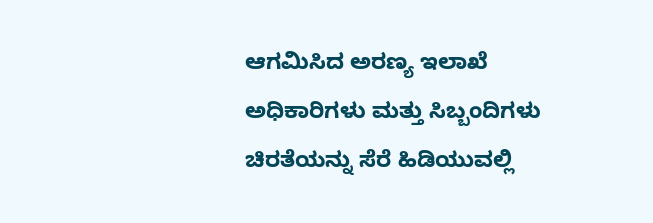ಆಗಮಿಸಿದ ಅರಣ್ಯ ಇಲಾಖೆ ಅಧಿಕಾರಿಗಳು ಮತ್ತು ಸಿಬ್ಬಂದಿಗಳು ಚಿರತೆಯನ್ನು ಸೆರೆ ಹಿಡಿಯುವಲ್ಲಿ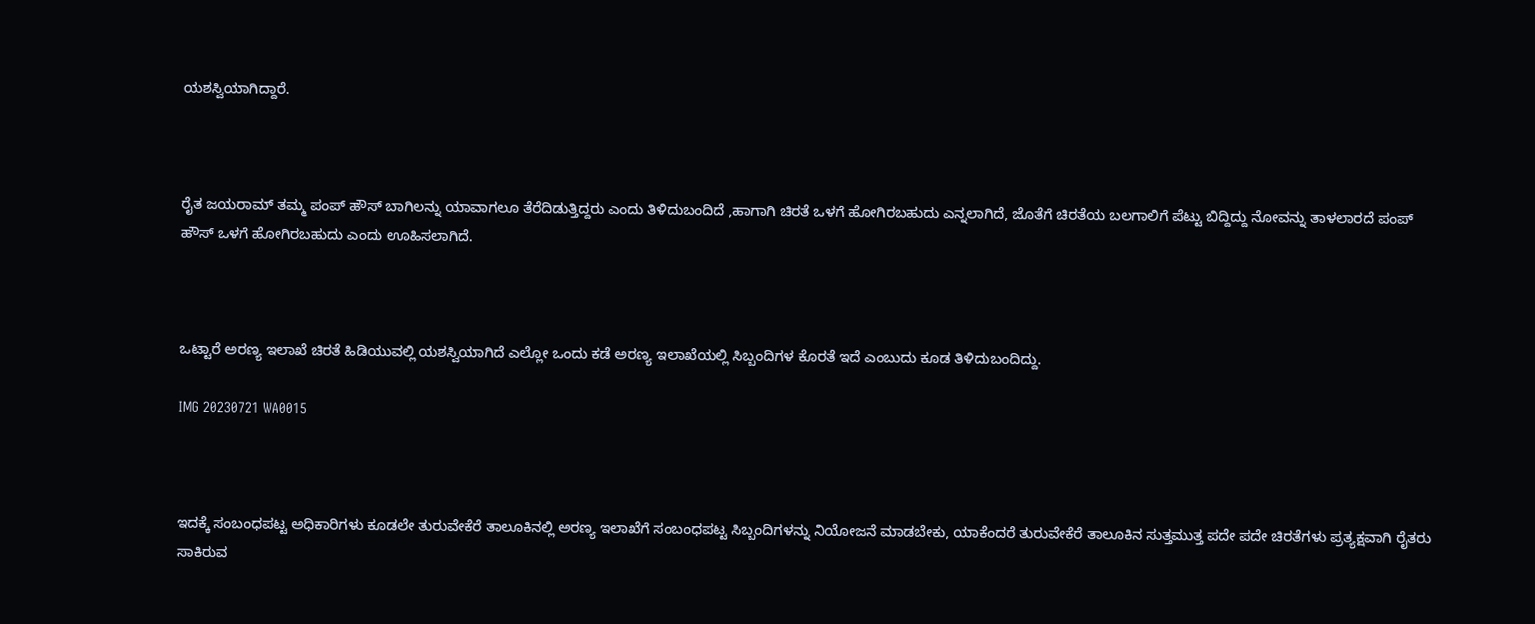ಯಶಸ್ವಿಯಾಗಿದ್ದಾರೆ.



ರೈತ ಜಯರಾಮ್ ತಮ್ಮ ಪಂಪ್ ಹೌಸ್ ಬಾಗಿಲನ್ನು ಯಾವಾಗಲೂ ತೆರೆದಿಡುತ್ತಿದ್ದರು ಎಂದು ತಿಳಿದುಬಂದಿದೆ ,ಹಾಗಾಗಿ ಚಿರತೆ ಒಳಗೆ ಹೋಗಿರಬಹುದು ಎನ್ನಲಾಗಿದೆ, ಜೊತೆಗೆ ಚಿರತೆಯ ಬಲಗಾಲಿಗೆ ಪೆಟ್ಟು ಬಿದ್ದಿದ್ದು ನೋವನ್ನು ತಾಳಲಾರದೆ ಪಂಪ್ ಹೌಸ್ ಒಳಗೆ ಹೋಗಿರಬಹುದು ಎಂದು ಊಹಿಸಲಾಗಿದೆ.



ಒಟ್ಟಾರೆ ಅರಣ್ಯ ಇಲಾಖೆ ಚಿರತೆ ಹಿಡಿಯುವಲ್ಲಿ ಯಶಸ್ವಿಯಾಗಿದೆ ಎಲ್ಲೋ ಒಂದು ಕಡೆ ಅರಣ್ಯ ಇಲಾಖೆಯಲ್ಲಿ ಸಿಬ್ಬಂದಿಗಳ ಕೊರತೆ ಇದೆ ಎಂಬುದು ಕೂಡ ತಿಳಿದುಬಂದಿದ್ದು.

IMG 20230721 WA0015



ಇದಕ್ಕೆ ಸಂಬಂಧಪಟ್ಟ ಅಧಿಕಾರಿಗಳು ಕೂಡಲೇ ತುರುವೇಕೆರೆ ತಾಲೂಕಿನಲ್ಲಿ ಅರಣ್ಯ ಇಲಾಖೆಗೆ ಸಂಬಂಧಪಟ್ಟ ಸಿಬ್ಬಂದಿಗಳನ್ನು ನಿಯೋಜನೆ ಮಾಡಬೇಕು, ಯಾಕೆಂದರೆ ತುರುವೇಕೆರೆ ತಾಲೂಕಿನ ಸುತ್ತಮುತ್ತ ಪದೇ ಪದೇ ಚಿರತೆಗಳು ಪ್ರತ್ಯಕ್ಷವಾಗಿ ರೈತರು ಸಾಕಿರುವ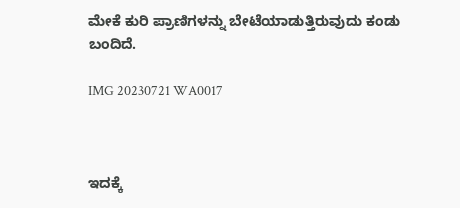ಮೇಕೆ ಕುರಿ ಪ್ರಾಣಿಗಳನ್ನು ಬೇಟೆಯಾಡುತ್ತಿರುವುದು ಕಂಡು ಬಂದಿದೆ.

IMG 20230721 WA0017



ಇದಕ್ಕೆ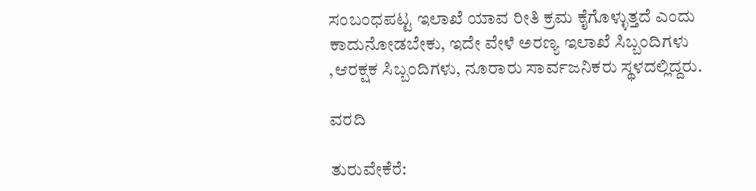ಸಂಬಂಧಪಟ್ಟ ಇಲಾಖೆ ಯಾವ ರೀತಿ ಕ್ರಮ ಕೈಗೊಳ್ಳುತ್ತದೆ ಎಂದು ಕಾದುನೋಡಬೇಕು, ಇದೇ ವೇಳೆ ಅರಣ್ಯ ಇಲಾಖೆ ಸಿಬ್ಬಂದಿಗಳು ,ಆರಕ್ಷಕ ಸಿಬ್ಬಂದಿಗಳು, ನೂರಾರು ಸಾರ್ವಜನಿಕರು ಸ್ಥಳದಲ್ಲಿದ್ದರು.

ವರದಿ

ತುರುವೇಕೆರೆ: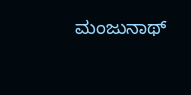ಮಂಜುನಾಥ್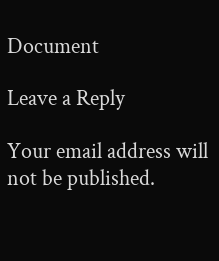Document

Leave a Reply

Your email address will not be published.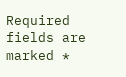Required fields are marked *